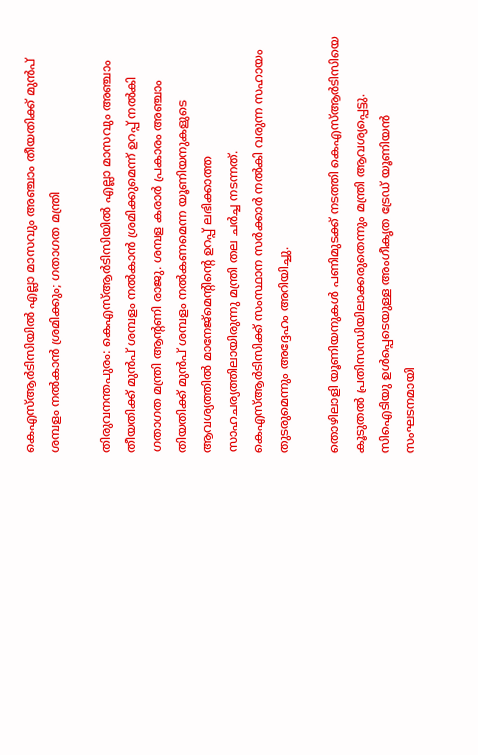കെഎസ്ആർടിസിയിൽ എല്ലാ മാസവും അഞ്ചാം തീയതിക്ക് മുൻപ് ശമ്പളം നൽകാൻ ശ്രമിക്കും; ഗതാഗത മന്ത്രി

തിരുവനന്തപുരം: കെഎസ്ആർടിസിയിൽ എല്ലാ മാസവും അഞ്ചാം തീയതിക്ക് മുൻപ് ശമ്പളം നൽകാൻ ശ്രമിക്കുമെന്ന് ഉറപ്പ് നൽകി ഗതാഗത മന്ത്രി ആന്റണി രാജു. ശമ്പള കരാർ പ്രകാരം അഞ്ചാം തിയതിക്ക് മുൻപ് ശമ്പളം നൽകണമെന്ന യൂണിയനുകളുടെ ആവശ്യത്തിൽ മാനേജ്മെന്റിന്റെ ഉറപ്പ് ലഭിക്കാത്ത സാഹചര്യത്തിലായിരുന്നു മന്ത്രി തല ചർച്ച നടന്നത്. കെഎസ്ആർടിസിക്ക് സംസ്ഥാന സർക്കാർ നൽകി വരുന്ന സഹായം തുടരുമെന്നും അദ്ദേഹം അറിയിച്ചു.

തൊഴിലാളി യൂണിയനുകൾ പണിമുടക്ക് നടത്തി കെഎസ്ആർടിസിയെ കൂടുതൽ പ്രതിസന്ധിയിലാക്കരുതെന്നും മന്ത്രി ആവശ്യപ്പെട്ടു. സിഐടിയു ഉൾപ്പെടെയുള്ള അംഗീകൃത ട്രേഡ് യൂണിയൻ സംഘടനമായി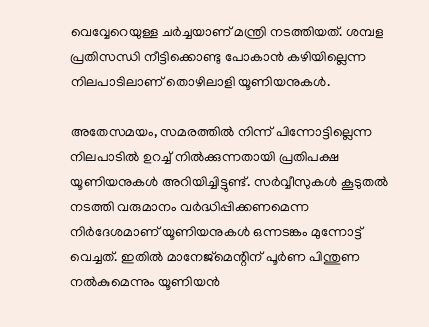വെവ്വേറെയുള്ള ചർച്ചയാണ് മന്ത്രി നടത്തിയത്. ശമ്പള പ്രതിസന്ധി നീട്ടിക്കൊണ്ടു പോകാൻ കഴിയില്ലെന്ന നിലപാടിലാണ് തൊഴിലാളി യൂണിയനുകൾ.

അതേസമയം, സമരത്തിൽ നിന്ന് പിന്നോട്ടില്ലെന്ന നിലപാടിൽ ഉറച്ച് നിൽക്കുന്നതായി പ്രതിപക്ഷ യൂണിയനുകൾ അറിയിച്ചിട്ടുണ്ട്. സർവ്വീസുകൾ കൂടുതൽ നടത്തി വരുമാനം വർദ്ധിപ്പിക്കണമെന്ന നിർദേശമാണ് യൂണിയനുകൾ ഒന്നടങ്കം മുന്നോട്ട് വെച്ചത്. ഇതിൽ മാനേജ്മെന്റിന് പൂർണ പിന്തുണ നൽകുമെന്നും യൂണിയൻ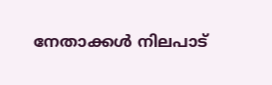നേതാക്കൾ നിലപാട്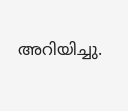അറിയിച്ചു.